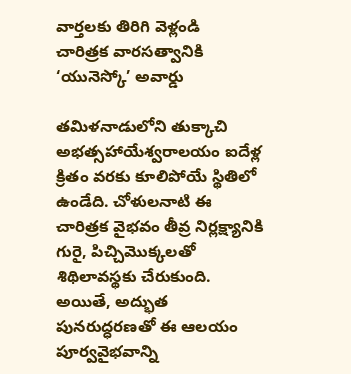వార్తలకు తిరిగి వెళ్లండి
చారిత్రక వారసత్వానికి ‘యునెస్కో’ అవార్డు

తమిళనాడులోని తుక్కాచి అభత్సహాయేశ్వరాలయం ఐదేళ్ల క్రితం వరకు కూలిపోయే స్థితిలో ఉండేది. చోళులనాటి ఈ చారిత్రక వైభవం తీవ్ర నిర్లక్ష్యానికి గురై, పిచ్చిమొక్కలతో శిథిలావస్థకు చేరుకుంది.
అయితే, అద్భుత పునరుద్ధరణతో ఈ ఆలయం పూర్వవైభవాన్ని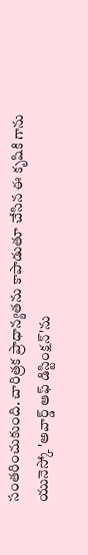సంతరించుకుంది. చారిత్రక ప్రాధాన్యతను కాపాడుతూ చేసిన ఈ కృషికి గాను యునెస్కో 'అవార్డ్ ఆఫ్ డిస్టింక్షన్'ను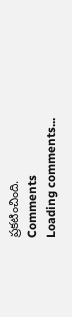ప్రకటించింది.
Comments
Loading comments...